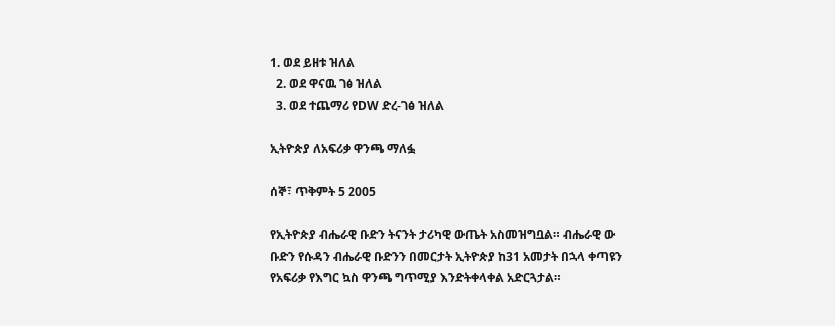1. ወደ ይዘቱ ዝለል
  2. ወደ ዋናዉ ገፅ ዝለል
  3. ወደ ተጨማሪ የDW ድረ-ገፅ ዝለል

ኢትዮጵያ ለአፍሪቃ ዋንጫ ማለፏ

ሰኞ፣ ጥቅምት 5 2005

የኢትዮጵያ ብሔራዊ ቡድን ትናንት ታሪካዊ ውጤት አስመዝግቧል። ብሔራዊ ው ቡድን የሱዳን ብሔራዊ ቡድንን በመርታት ኢትዮጵያ ከ31 አመታት በኋላ ቀጣዩን የአፍሪቃ የእግር ኳስ ዋንጫ ግጥሚያ እንድትቀላቀል አድርጓታል።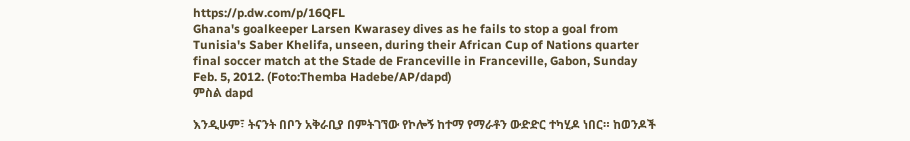https://p.dw.com/p/16QFL
Ghana's goalkeeper Larsen Kwarasey dives as he fails to stop a goal from Tunisia's Saber Khelifa, unseen, during their African Cup of Nations quarter final soccer match at the Stade de Franceville in Franceville, Gabon, Sunday Feb. 5, 2012. (Foto:Themba Hadebe/AP/dapd)
ምስል dapd

እንዲሁም፣ ትናንት በቦን አቅራቢያ በምትገኘው የኮሎኝ ከተማ የማራቶን ውድድር ተካሂዶ ነበር። ከወንዶች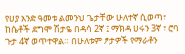የሀያ አንድ ዓመቱ ልመንህ ጌታቸው ሁለተኛ ሲወጣ፣ ከሴቶች ደግሞ ሽታዬ በዳሳ 2ኛ ፤ ማክዳ ሀሩን 3ኛ ፣ ሮባ ጉታ 4ኛ ወጥተዋል። በሁለቱም ፆታዎች የማራቶን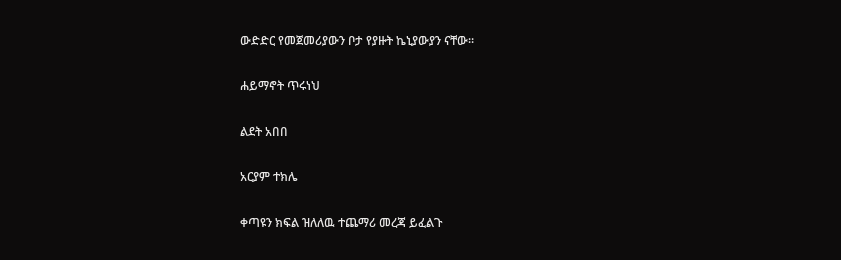ውድድር የመጀመሪያውን ቦታ የያዙት ኬኒያውያን ናቸው።

ሐይማኖት ጥሩነህ

ልደት አበበ

አርያም ተክሌ

ቀጣዩን ክፍል ዝለለዉ ተጨማሪ መረጃ ይፈልጉ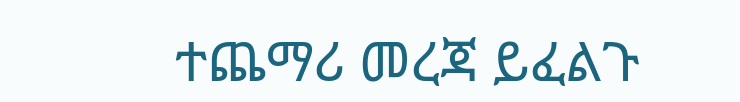ተጨማሪ መረጃ ይፈልጉ